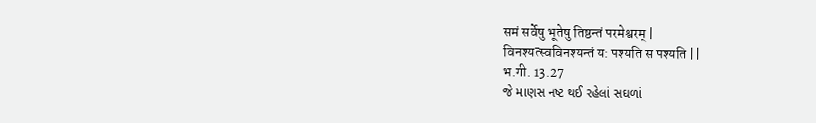समं सर्वेषु भूतेषु तिष्ठन्तं परमेश्वरम् |
विनश्यत्स्वविनश्यन्तं य: पश्यति स पश्यति ||
भ.गी. 13.27
જે માણસ નષ્ટ થઈ રહેલાં સઘળાં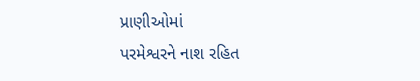પ્રાણીઓમાં
પરમેશ્વરને નાશ રહિત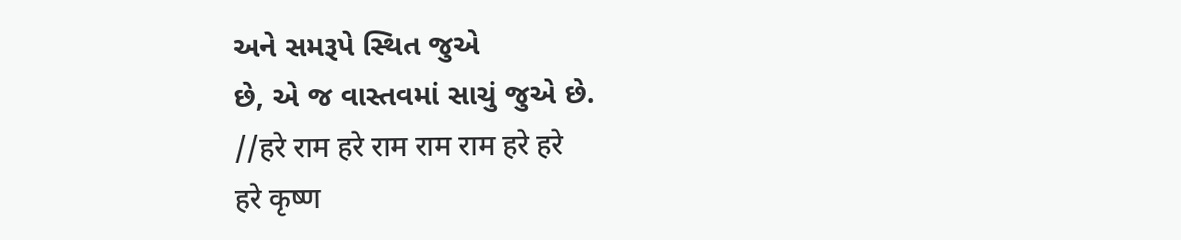અને સમરૂપે સ્થિત જુએ
છે, એ જ વાસ્તવમાં સાચું જુએ છે.
//हरे राम हरे राम राम राम हरे हरे
हरे कृष्ण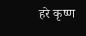हरे कृष्ण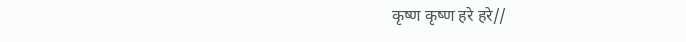कृष्ण कृष्ण हरे हरे//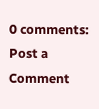0 comments:
Post a Comment